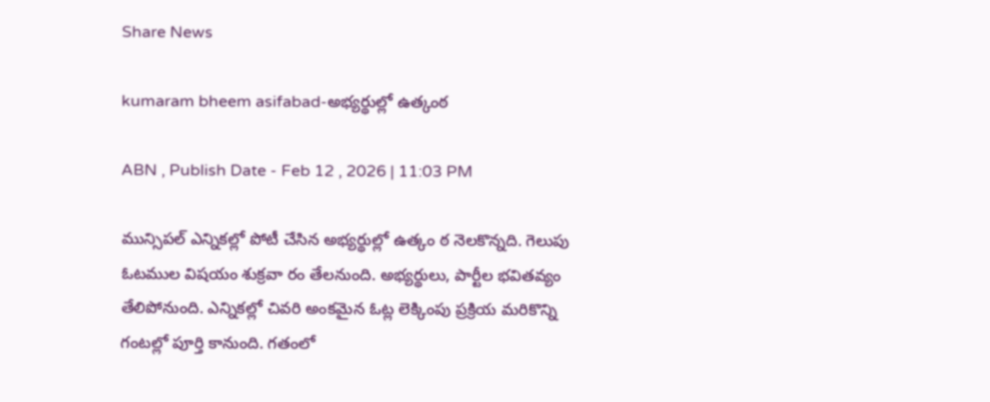Share News

kumaram bheem asifabad-అభ్యర్థుల్లో ఉత్కంఠ

ABN , Publish Date - Feb 12 , 2026 | 11:03 PM

మున్సిపల్‌ ఎన్నికల్లో పోటీ చేసిన అభ్యర్థుల్లో ఉత్కం ఠ నెలకొన్నది. గెలుపు ఓటముల విషయం శుక్రవా రం తేలనుంది. అభ్యర్థులు, పార్టీల భవితవ్యం తేలిపోనుంది. ఎన్నికల్లో చివరి అంకమైన ఓట్ల లెక్కింపు ప్రక్రియ మరికొన్ని గంటల్లో పూర్తి కానుంది. గతంలో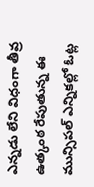ఎన్నడు లేని విధంగా తీవ్ర ఉత్కంఠ రేపుతున్న ఈ మున్సిపల్‌ ఎన్నికల్లో ఓట్ల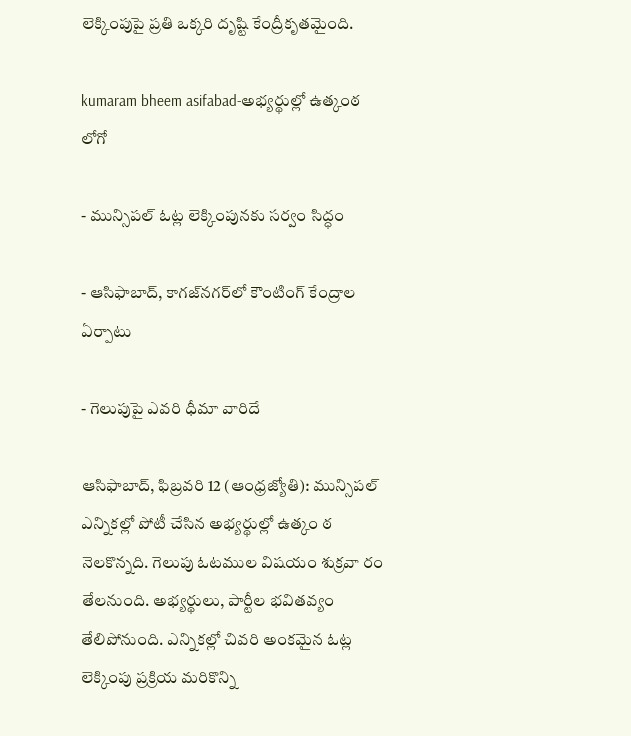లెక్కింపుపై ప్రతి ఒక్కరి దృష్టి కేంద్రీకృతమైంది.

kumaram bheem asifabad-అభ్యర్థుల్లో ఉత్కంఠ
లోగో

- మున్సిపల్‌ ఓట్ల లెక్కింపునకు సర్వం సిద్ధం

- ఆసిఫాబాద్‌, కాగజ్‌నగర్‌లో కౌంటింగ్‌ కేంద్రాల ఏర్పాటు

- గెలుపుపై ఎవరి ధీమా వారిదే

ఆసిఫాబాద్‌, ఫిబ్రవరి 12 (ఆంధ్రజ్యోతి): మున్సిపల్‌ ఎన్నికల్లో పోటీ చేసిన అభ్యర్థుల్లో ఉత్కం ఠ నెలకొన్నది. గెలుపు ఓటముల విషయం శుక్రవా రం తేలనుంది. అభ్యర్థులు, పార్టీల భవితవ్యం తేలిపోనుంది. ఎన్నికల్లో చివరి అంకమైన ఓట్ల లెక్కింపు ప్రక్రియ మరికొన్ని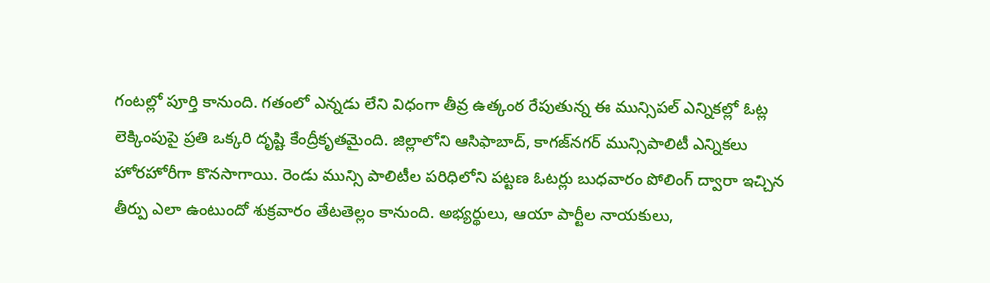గంటల్లో పూర్తి కానుంది. గతంలో ఎన్నడు లేని విధంగా తీవ్ర ఉత్కంఠ రేపుతున్న ఈ మున్సిపల్‌ ఎన్నికల్లో ఓట్ల లెక్కింపుపై ప్రతి ఒక్కరి దృష్టి కేంద్రీకృతమైంది. జిల్లాలోని ఆసిఫాబాద్‌, కాగజ్‌నగర్‌ మున్సిపాలిటీ ఎన్నికలు హోరహోరీగా కొనసాగాయి. రెండు మున్సి పాలిటీల పరిధిలోని పట్టణ ఓటర్లు బుధవారం పోలింగ్‌ ద్వారా ఇచ్చిన తీర్పు ఎలా ఉంటుందో శుక్రవారం తేటతెల్లం కానుంది. అభ్యర్థులు, ఆయా పార్టీల నాయకులు,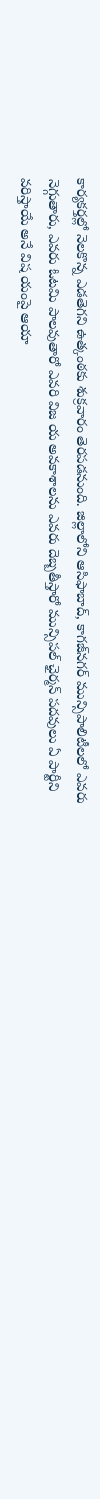కార్యకర్తల్లో నెలకొన్న ఎడతెగని ఉత్కంఠకు శుక్రవారం తెరపడనుంది. జిల్లాలోని ఆసిఫాబాద్‌, కాగజ్‌నగర్‌ మున్సిపాలిటీలలో ఎవరు నెగ్గుతారు, ఎవరు ఓటమి పాలవుతారో ఎవరి విజ య అవకాశాలను ఎవరు దెబ్బతీస్తారో మున్సిపల్‌ ఛైర్మన్‌ పదవులు ఏ పార్టీని వరిస్తాయే అనే విష యంపై ఆయా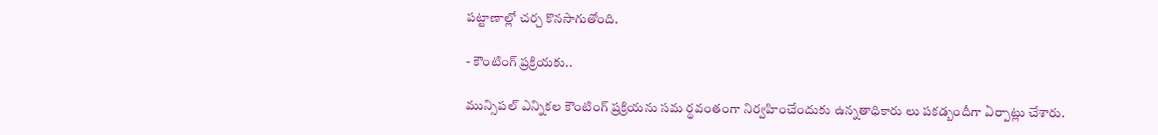పట్టాణాల్లో చర్చ కొనసాగుతోంది.

- కౌంటింగ్‌ ప్రక్రియకు..

మున్సిపల్‌ ఎన్నికల కౌంటింగ్‌ ప్రక్రియను సమ ర్థవంతంగా నిర్వహించేందుకు ఉన్నతాధికారు లు పకడ్బందీగా ఏర్పాట్లు చేశారు.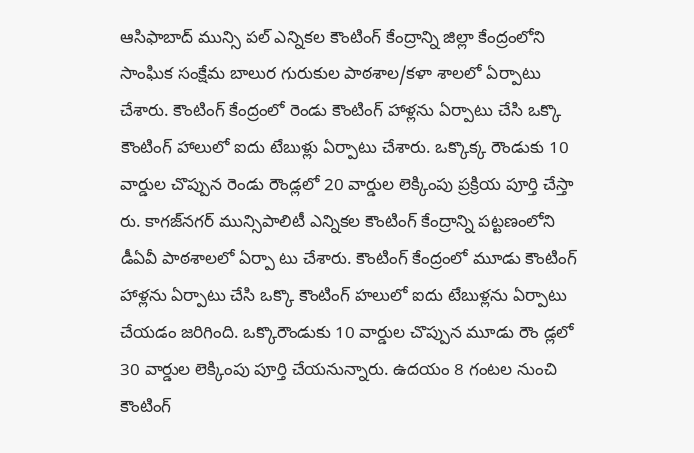ఆసిఫాబాద్‌ మున్సి పల్‌ ఎన్నికల కౌంటింగ్‌ కేంద్రాన్ని జిల్లా కేంద్రంలోని సాంఘిక సంక్షేమ బాలుర గురుకుల పాఠశాల/కళా శాలలో ఏర్పాటు చేశారు. కౌంటింగ్‌ కేంద్రంలో రెండు కౌంటింగ్‌ హాళ్లను ఏర్పాటు చేసి ఒక్కొ కౌంటింగ్‌ హాలులో ఐదు టేబుళ్లు ఏర్పాటు చేశారు. ఒక్కొక్క రౌండుకు 10 వార్డుల చొప్పున రెండు రౌండ్లలో 20 వార్డుల లెక్కింపు ప్రక్రియ పూర్తి చేస్తా రు. కాగజ్‌నగర్‌ మున్సిపాలిటీ ఎన్నికల కౌంటింగ్‌ కేంద్రాన్ని పట్టణంలోని డీఏవీ పాఠశాలలో ఏర్పా టు చేశారు. కౌంటింగ్‌ కేంద్రంలో మూడు కౌంటింగ్‌ హాళ్లను ఏర్పాటు చేసి ఒక్కొ కౌంటింగ్‌ హలులో ఐదు టేబుళ్లను ఏర్పాటు చేయడం జరిగింది. ఒక్కొరౌండుకు 10 వార్డుల చొప్పున మూడు రౌం డ్లలో 30 వార్డుల లెక్కింపు పూర్తి చేయనున్నారు. ఉదయం 8 గంటల నుంచి కౌంటింగ్‌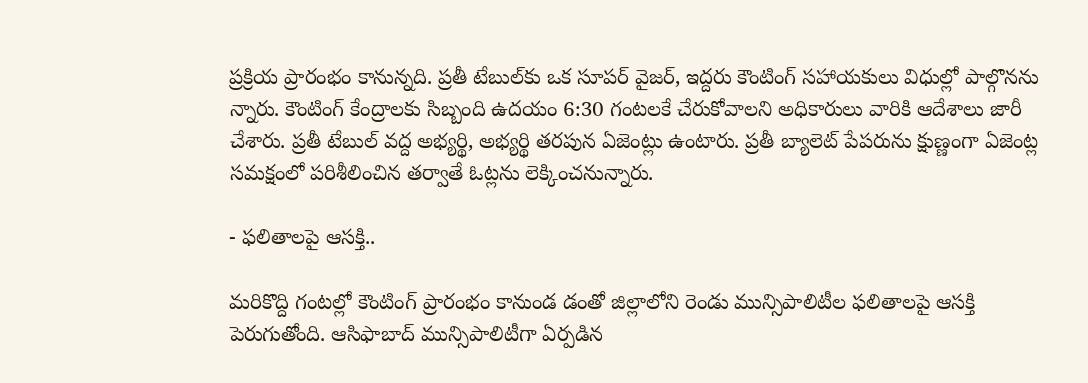ప్రక్రియ ప్రారంభం కానున్నది. ప్రతీ టేబుల్‌కు ఒక సూపర్‌ వైజర్‌, ఇద్దరు కౌంటింగ్‌ సహాయకులు విధుల్లో పాల్గొనను న్నారు. కౌంటింగ్‌ కేంద్రాలకు సిబ్బంది ఉదయం 6:30 గంటలకే చేరుకోవాలని అధికారులు వారికి ఆదేశాలు జారీ చేశారు. ప్రతీ టేబుల్‌ వద్ద అభ్యర్థి, అభ్యర్థి తరపున ఏజెంట్లు ఉంటారు. ప్రతీ బ్యాలెట్‌ పేపరును క్షుణ్ణంగా ఏజెంట్ల సమక్షంలో పరిశీలించిన తర్వాతే ఓట్లను లెక్కించనున్నారు.

- ఫలితాలపై ఆసక్తి..

మరికొద్ది గంటల్లో కౌంటింగ్‌ ప్రారంభం కానుండ డంతో జిల్లాలోని రెండు మున్సిపాలిటీల ఫలితాలపై ఆసక్తి పెరుగుతోంది. ఆసిఫాబాద్‌ మున్సిపాలిటీగా ఏర్పడిన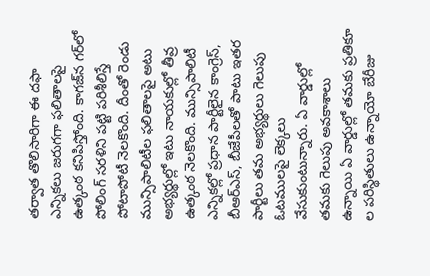తర్వాత తొలిసారిగా ఈ దఫా ఎన్నికలు జరుగగా ఫలితాలపై ఉత్కంఠ కనిపిస్తోంది. కాగజ్‌న గర్‌లో పోలింగ్‌ సరళిని పట్టి పరిశీలిస్తే పోటాపోటీ నెలకొంది. దీంతో రెండు మున్సిపాలిటీల ఫలితాలపై అటు అభ్యర్థుల్లో ఇటు నాయకుల్లో తీవ్ర ఉత్కంఠ నెలకొంది. మున్సిపాలిటీ ఎన్నికల్లో ప్రధాన పార్టీలైన కాంగ్రెస్‌, బీఆర్‌ఎస్‌, బీజేపీలతో పాటు ఇతర పార్టీలు తమ అభ్యర్థులు గెలుపు ఓటములపై లెక్కలు వేసుకుంటున్నారు. ఏ వార్డుల్లో తమకు గెలుపు అవకాశాలు ఉన్నాయి ఏ వార్డుల్లో తమకు ప్రతికూ ల పరిస్థితులు ఉన్నాయో బేరీజు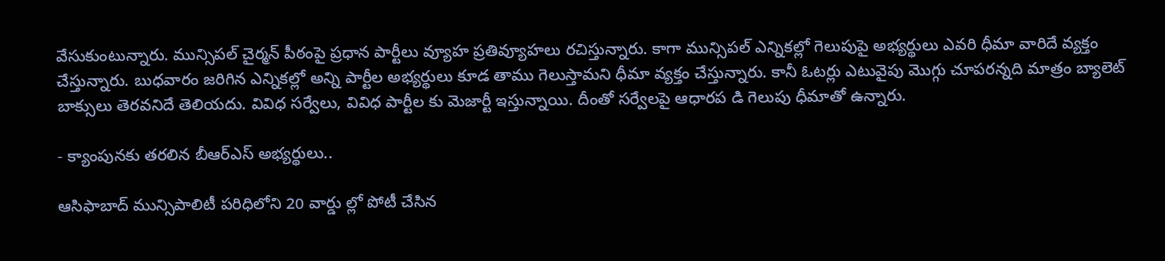వేసుకుంటున్నారు. మున్సిపల్‌ చైర్మన్‌ పీఠంపై ప్రధాన పార్టీలు వ్యూహ ప్రతివ్యూహలు రచిస్తున్నారు. కాగా మున్సిపల్‌ ఎన్నికల్లో గెలుపుపై అభ్యర్థులు ఎవరి ధీమా వారిదే వ్యక్తం చేస్తున్నారు. బుధవారం జరిగిన ఎన్నికల్లో అన్ని పార్టీల అభ్యర్థులు కూడ తాము గెలుస్తామని ధీమా వ్యక్తం చేస్తున్నారు. కానీ ఓటర్లు ఎటువైపు మొగ్గు చూపరన్నది మాత్రం బ్యాలెట్‌ బాక్సులు తెరవనిదే తెలియదు. వివిధ సర్వేలు, వివిధ పార్టీల కు మెజార్టీ ఇస్తున్నాయి. దీంతో సర్వేలపై ఆధారప డి గెలుపు ధీమాతో ఉన్నారు.

- క్యాంపునకు తరలిన బీఆర్‌ఎస్‌ అభ్యర్థులు..

ఆసిఫాబాద్‌ మున్సిపాలిటీ పరిధిలోని 20 వార్డు ల్లో పోటీ చేసిన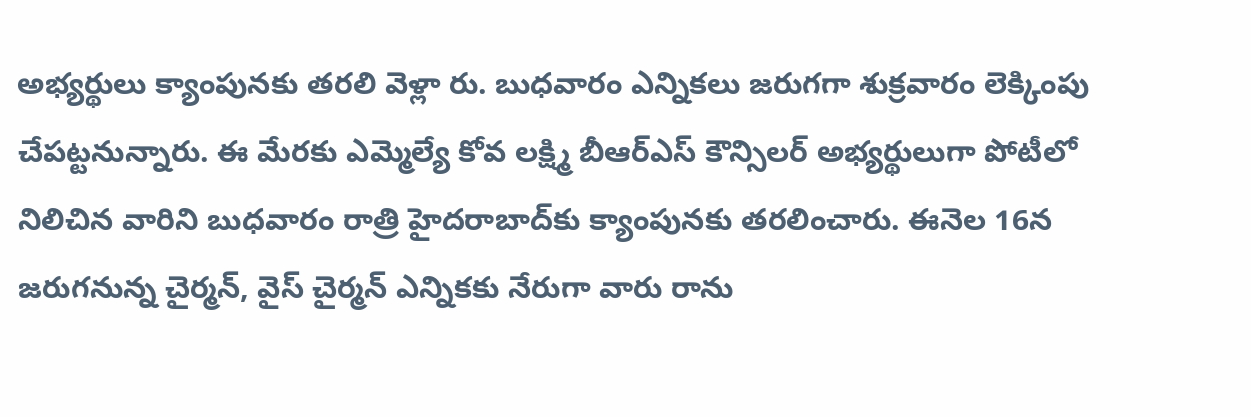అభ్యర్థులు క్యాంపునకు తరలి వెళ్లా రు. బుధవారం ఎన్నికలు జరుగగా శుక్రవారం లెక్కింపు చేపట్టనున్నారు. ఈ మేరకు ఎమ్మెల్యే కోవ లక్ష్మి బీఆర్‌ఎస్‌ కౌన్సిలర్‌ అభ్యర్థులుగా పోటీలో నిలిచిన వారిని బుధవారం రాత్రి హైదరాబాద్‌కు క్యాంపునకు తరలించారు. ఈనెల 16న జరుగనున్న చైర్మన్‌, వైస్‌ చైర్మన్‌ ఎన్నికకు నేరుగా వారు రాను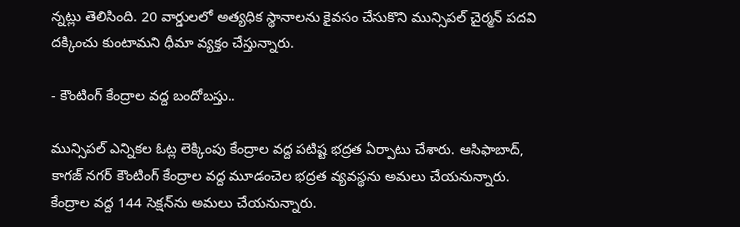న్నట్లు తెలిసింది. 20 వార్డులలో అత్యధిక స్థానాలను కైవసం చేసుకొని మున్సిపల్‌ చైర్మన్‌ పదవి దక్కించు కుంటామని ధీమా వ్యక్తం చేస్తున్నారు.

- కౌంటింగ్‌ కేంద్రాల వద్ద బందోబస్తు..

మున్సిపల్‌ ఎన్నికల ఓట్ల లెక్కింపు కేంద్రాల వద్ద పటిష్ట భద్రత ఏర్పాటు చేశారు. ఆసిఫాబాద్‌, కాగజ్‌ నగర్‌ కౌంటింగ్‌ కేంద్రాల వద్ద మూడంచెల భద్రత వ్యవస్థను అమలు చేయనున్నారు. కేంద్రాల వద్ద 144 సెక్షన్‌ను అమలు చేయనున్నారు.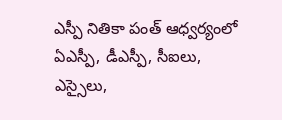ఎస్పీ నితికా పంత్‌ ఆధ్వర్యంలో ఏఎస్పీ, డీఎస్పీ, సీఐలు, ఎస్సైలు,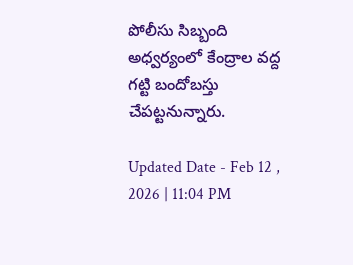పోలీసు సిబ్బంది అధ్వర్యంలో కేంద్రాల వద్ద గట్టి బందోబస్తు చేపట్టనున్నారు.

Updated Date - Feb 12 , 2026 | 11:04 PM